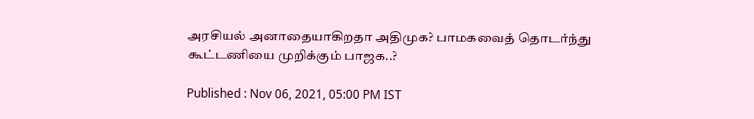அரசியல் அனாதையாகிறதா அதிமுக? பாமகவைத் தொடர்ந்து கூட்டணியை முறிக்கும் பாஜக..?

Published : Nov 06, 2021, 05:00 PM IST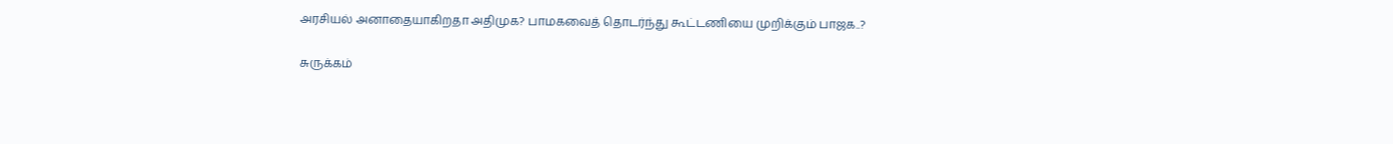அரசியல் அனாதையாகிறதா அதிமுக? பாமகவைத் தொடர்ந்து கூட்டணியை முறிக்கும் பாஜக..?

சுருக்கம்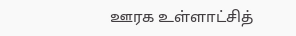ஊரக உள்ளாட்சித்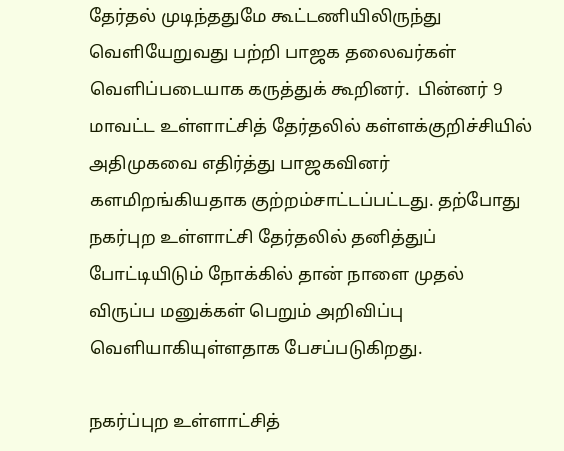தேர்தல் முடிந்ததுமே கூட்டணியிலிருந்து வெளியேறுவது பற்றி பாஜக தலைவர்கள் வெளிப்படையாக கருத்துக் கூறினர்.  பின்னர் 9 மாவட்ட உள்ளாட்சித் தேர்தலில் கள்ளக்குறிச்சியில் அதிமுகவை எதிர்த்து பாஜகவினர் களமிறங்கியதாக குற்றம்சாட்டப்பட்டது. தற்போது நகர்புற உள்ளாட்சி தேர்தலில் தனித்துப் போட்டியிடும் நோக்கில் தான் நாளை முதல் விருப்ப மனுக்கள் பெறும் அறிவிப்பு வெளியாகியுள்ளதாக பேசப்படுகிறது.

நகர்ப்புற உள்ளாட்சித்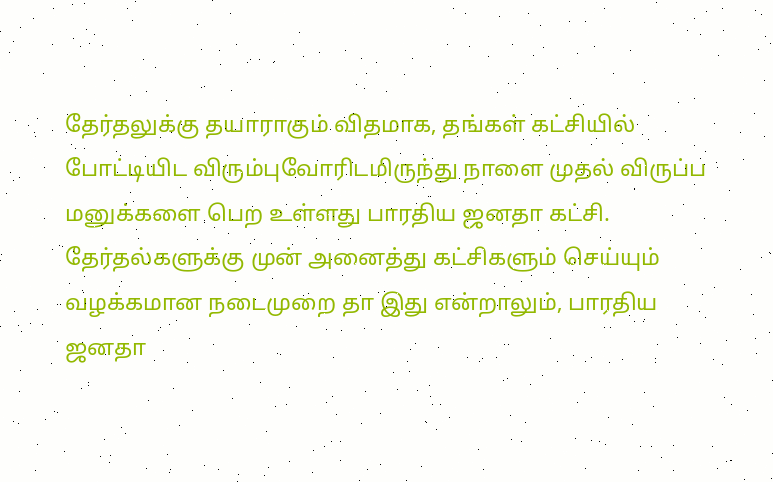தேர்தலுக்கு தயாராகும் விதமாக, தங்கள் கட்சியில் போட்டியிட விரும்புவோரிடமிருந்து நாளை முதல் விருப்ப மனுக்களை பெற உள்ளது பாரதிய ஜனதா கட்சி. தேர்தல்களுக்கு முன் அனைத்து கட்சிகளும் செய்யும் வழக்கமான நடைமுறை தா இது என்றாலும், பாரதிய ஜனதா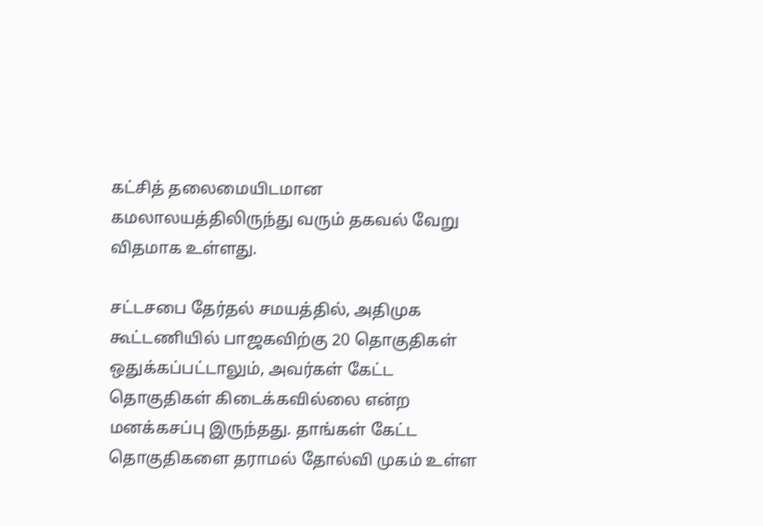கட்சித் தலைமையிடமான கமலாலயத்திலிருந்து வரும் தகவல் வேறு விதமாக உள்ளது.

சட்டசபை தேர்தல் சமயத்தில், அதிமுக கூட்டணியில் பாஜகவிற்கு 20 தொகுதிகள் ஒதுக்கப்பட்டாலும், அவர்கள் கேட்ட தொகுதிகள் கிடைக்கவில்லை என்ற மனக்கசப்பு இருந்தது. தாங்கள் கேட்ட தொகுதிகளை தராமல் தோல்வி முகம் உள்ள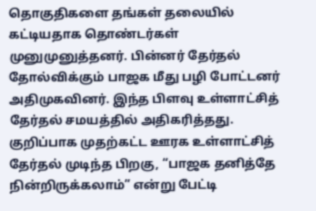தொகுதிகளை தங்கள் தலையில் கட்டியதாக தொண்டர்கள் முனுமுனுத்தனர். பின்னர் தேர்தல் தோல்விக்கும் பாஜக மீது பழி போட்டனர் அதிமுகவினர். இந்த பிளவு உள்ளாட்சித் தேர்தல் சமயத்தில் அதிகரித்தது. குறிப்பாக முதற்கட்ட ஊரக உள்ளாட்சித் தேர்தல் முடிந்த பிறகு, “பாஜக தனித்தே நின்றிருக்கலாம்” என்று பேட்டி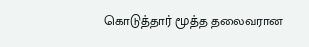கொடுத்தார் மூத்த தலைவரான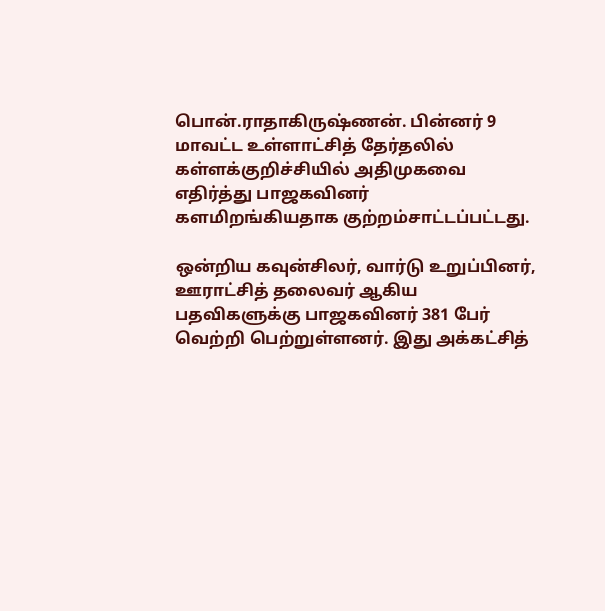பொன்.ராதாகிருஷ்ணன். பின்னர் 9 மாவட்ட உள்ளாட்சித் தேர்தலில் கள்ளக்குறிச்சியில் அதிமுகவை எதிர்த்து பாஜகவினர் களமிறங்கியதாக குற்றம்சாட்டப்பட்டது.

ஒன்றிய கவுன்சிலர், வார்டு உறுப்பினர், ஊராட்சித் தலைவர் ஆகிய பதவிகளுக்கு பாஜகவினர் 381 பேர் வெற்றி பெற்றுள்ளனர். இது அக்கட்சித்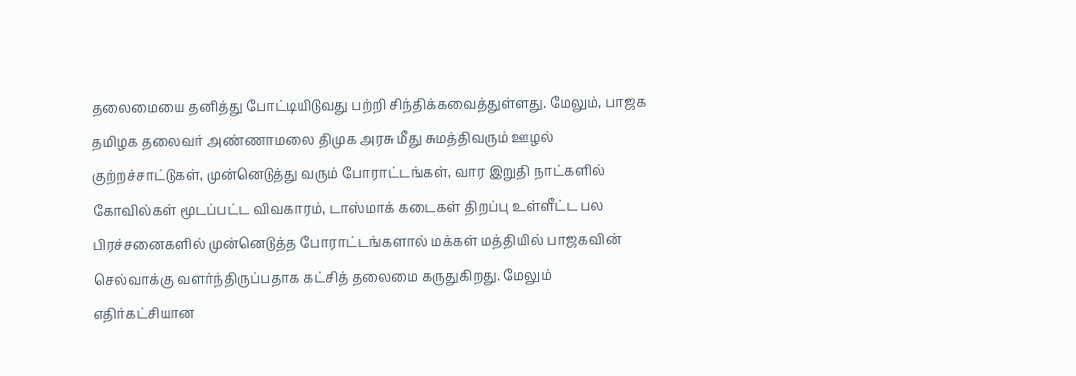தலைமையை தனித்து போட்டியிடுவது பற்றி சிந்திக்கவைத்துள்ளது. மேலும், பாஜக தமிழக தலைவர் அண்ணாமலை திமுக அரசு மீது சுமத்திவரும் ஊழல் குற்றச்சாட்டுகள், முன்னெடுத்து வரும் போராட்டங்கள், வார இறுதி நாட்களில் கோவில்கள் மூடப்பட்ட விவகாரம், டாஸ்மாக் கடைகள் திறப்பு உள்ளீட்ட பல பிரச்சனைகளில் முன்னெடுத்த போராட்டங்களால் மக்கள் மத்தியில் பாஜகவின் செல்வாக்கு வளர்ந்திருப்பதாக கட்சித் தலைமை கருதுகிறது. மேலும் எதிர்கட்சியான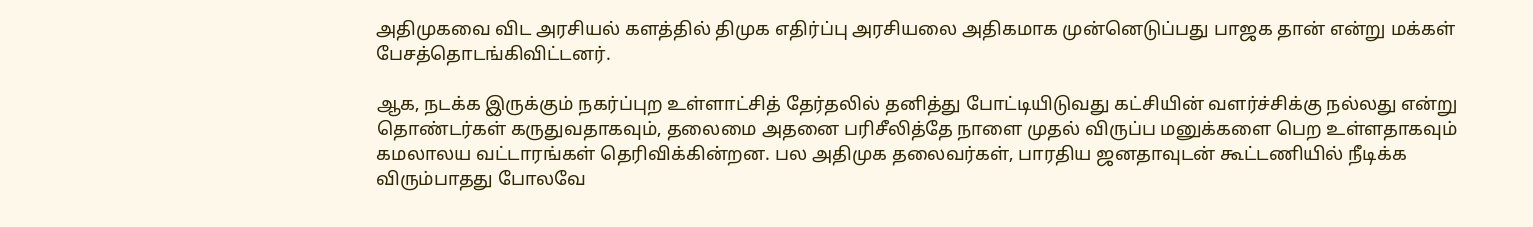அதிமுகவை விட அரசியல் களத்தில் திமுக எதிர்ப்பு அரசியலை அதிகமாக முன்னெடுப்பது பாஜக தான் என்று மக்கள் பேசத்தொடங்கிவிட்டனர்.

ஆக, நடக்க இருக்கும் நகர்ப்புற உள்ளாட்சித் தேர்தலில் தனித்து போட்டியிடுவது கட்சியின் வளர்ச்சிக்கு நல்லது என்று தொண்டர்கள் கருதுவதாகவும், தலைமை அதனை பரிசீலித்தே நாளை முதல் விருப்ப மனுக்களை பெற உள்ளதாகவும் கமலாலய வட்டாரங்கள் தெரிவிக்கின்றன. பல அதிமுக தலைவர்கள், பாரதிய ஜனதாவுடன் கூட்டணியில் நீடிக்க விரும்பாதது போலவே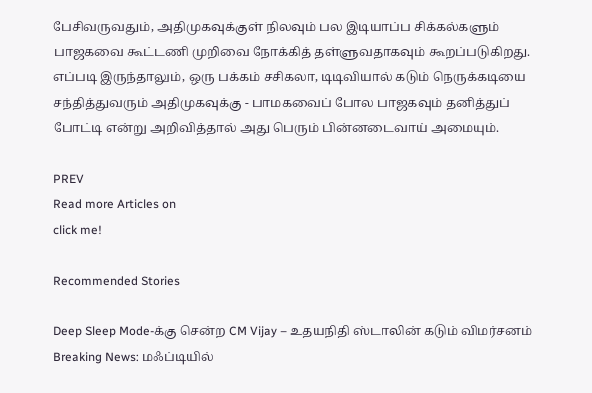பேசிவருவதும், அதிமுகவுக்குள் நிலவும் பல இடியாப்ப சிக்கல்களும் பாஜகவை கூட்டணி முறிவை நோக்கித் தள்ளுவதாகவும் கூறப்படுகிறது. எப்படி இருந்தாலும், ஒரு பக்கம் சசிகலா, டிடிவியால் கடும் நெருக்கடியை சந்தித்துவரும் அதிமுகவுக்கு - பாமகவைப் போல பாஜகவும் தனித்துப் போட்டி என்று அறிவித்தால் அது பெரும் பின்னடைவாய் அமையும்.

PREV
Read more Articles on
click me!

Recommended Stories

Deep Sleep Mode-க்கு சென்ற CM Vijay – உதயநிதி ஸ்டாலின் கடும் விமர்சனம்
Breaking News: மஃப்டியில்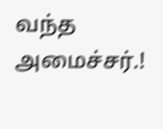வந்த அமைச்சர்.!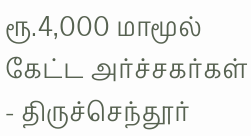ரூ.4,000 மாமூல் கேட்ட அர்ச்சகர்கள் - திருச்செந்தூர்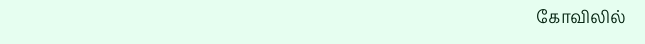கோவிலில்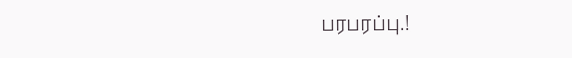பரபரப்பு.!